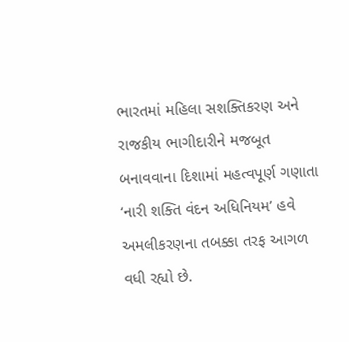ભારતમાં મહિલા સશક્તિકરણ અને રાજકીય ભાગીદારીને મજબૂત બનાવવાના દિશામાં મહત્વપૂર્ણ ગણાતા ‘નારી શક્તિ વંદન અધિનિયમ’ હવે અમલીકરણના તબક્કા તરફ આગળ વધી રહ્યો છે.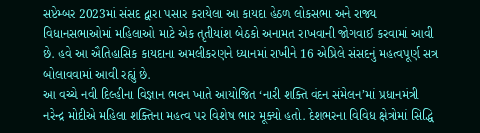સપ્ટેમ્બર 2023માં સંસદ દ્વારા પસાર કરાયેલા આ કાયદા હેઠળ લોકસભા અને રાજ્ય વિધાનસભાઓમાં મહિલાઓ માટે એક તૃતીયાંશ બેઠકો અનામત રાખવાની જોગવાઈ કરવામાં આવી છે. હવે આ ઐતિહાસિક કાયદાના અમલીકરણને ધ્યાનમાં રાખીને 16 એપ્રિલે સંસદનું મહત્વપૂર્ણ સત્ર બોલાવવામાં આવી રહ્યું છે.
આ વચ્ચે નવી દિલ્હીના વિજ્ઞાન ભવન ખાતે આયોજિત ‘નારી શક્તિ વંદન સંમેલન’માં પ્રધાનમંત્રી નરેન્દ્ર મોદીએ મહિલા શક્તિના મહત્વ પર વિશેષ ભાર મૂક્યો હતો. દેશભરના વિવિધ ક્ષેત્રોમાં સિદ્ધિ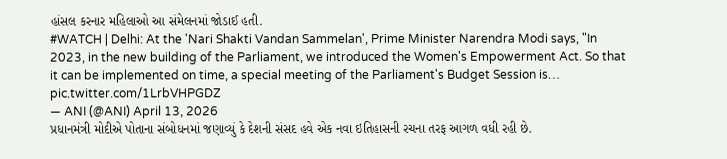હાંસલ કરનાર મહિલાઓ આ સંમેલનમાં જોડાઈ હતી.
#WATCH | Delhi: At the 'Nari Shakti Vandan Sammelan', Prime Minister Narendra Modi says, "In 2023, in the new building of the Parliament, we introduced the Women's Empowerment Act. So that it can be implemented on time, a special meeting of the Parliament's Budget Session is… pic.twitter.com/1LrbVHPGDZ
— ANI (@ANI) April 13, 2026
પ્રધાનમંત્રી મોદીએ પોતાના સંબોધનમાં જણાવ્યું કે દેશની સંસદ હવે એક નવા ઇતિહાસની રચના તરફ આગળ વધી રહી છે.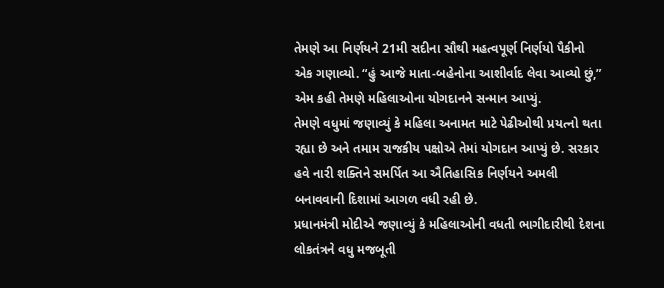તેમણે આ નિર્ણયને 21મી સદીના સૌથી મહત્વપૂર્ણ નિર્ણયો પૈકીનો એક ગણાવ્યો. “હું આજે માતા-બહેનોના આશીર્વાદ લેવા આવ્યો છું,” એમ કહી તેમણે મહિલાઓના યોગદાનને સન્માન આપ્યું.
તેમણે વધુમાં જણાવ્યું કે મહિલા અનામત માટે પેઢીઓથી પ્રયત્નો થતા રહ્યા છે અને તમામ રાજકીય પક્ષોએ તેમાં યોગદાન આપ્યું છે. સરકાર હવે નારી શક્તિને સમર્પિત આ ઐતિહાસિક નિર્ણયને અમલી બનાવવાની દિશામાં આગળ વધી રહી છે.
પ્રધાનમંત્રી મોદીએ જણાવ્યું કે મહિલાઓની વધતી ભાગીદારીથી દેશના લોકતંત્રને વધુ મજબૂતી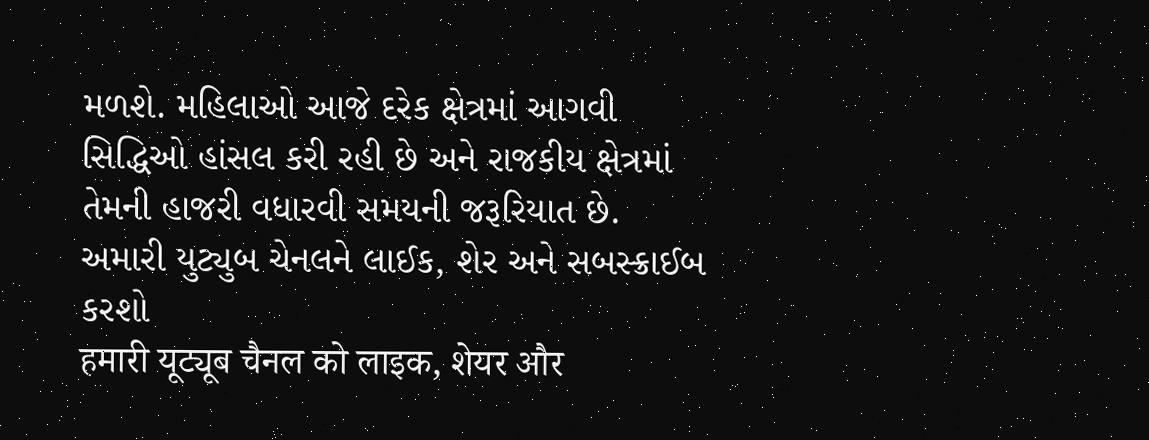મળશે. મહિલાઓ આજે દરેક ક્ષેત્રમાં આગવી સિદ્ધિઓ હાંસલ કરી રહી છે અને રાજકીય ક્ષેત્રમાં તેમની હાજરી વધારવી સમયની જરૂરિયાત છે.
અમારી યુટ્યુબ ચેનલને લાઈક, શેર અને સબસ્ક્રાઈબ કરશો
हमारी यूट्यूब चैनल को लाइक, शेयर और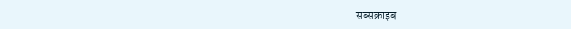सब्सक्राइब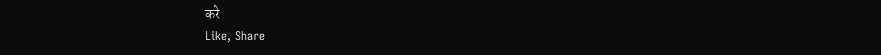करे
Like, Share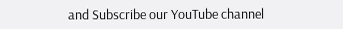and Subscribe our YouTube channel